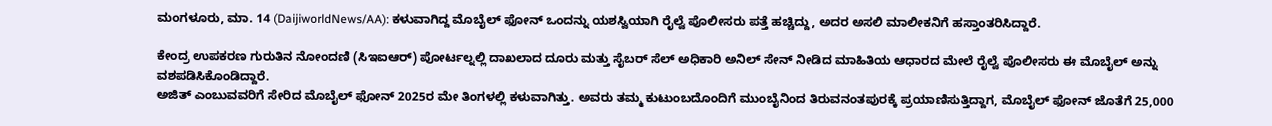ಮಂಗಳೂರು, ಮಾ. 14 (DaijiworldNews/AA): ಕಳುವಾಗಿದ್ದ ಮೊಬೈಲ್ ಫೋನ್ ಒಂದನ್ನು ಯಶಸ್ವಿಯಾಗಿ ರೈಲ್ವೆ ಪೊಲೀಸರು ಪತ್ತೆ ಹಚ್ಚಿದ್ದು, ಅದರ ಅಸಲಿ ಮಾಲೀಕನಿಗೆ ಹಸ್ತಾಂತರಿಸಿದ್ದಾರೆ.

ಕೇಂದ್ರ ಉಪಕರಣ ಗುರುತಿನ ನೋಂದಣಿ (ಸಿಇಐಆರ್) ಪೋರ್ಟಲ್ನಲ್ಲಿ ದಾಖಲಾದ ದೂರು ಮತ್ತು ಸೈಬರ್ ಸೆಲ್ ಅಧಿಕಾರಿ ಅನಿಲ್ ಸೇನ್ ನೀಡಿದ ಮಾಹಿತಿಯ ಆಧಾರದ ಮೇಲೆ ರೈಲ್ವೆ ಪೊಲೀಸರು ಈ ಮೊಬೈಲ್ ಅನ್ನು ವಶಪಡಿಸಿಕೊಂಡಿದ್ದಾರೆ.
ಅಜಿತ್ ಎಂಬುವವರಿಗೆ ಸೇರಿದ ಮೊಬೈಲ್ ಫೋನ್ 2025ರ ಮೇ ತಿಂಗಳಲ್ಲಿ ಕಳುವಾಗಿತ್ತು. ಅವರು ತಮ್ಮ ಕುಟುಂಬದೊಂದಿಗೆ ಮುಂಬೈನಿಂದ ತಿರುವನಂತಪುರಕ್ಕೆ ಪ್ರಯಾಣಿಸುತ್ತಿದ್ದಾಗ, ಮೊಬೈಲ್ ಫೋನ್ ಜೊತೆಗೆ 25,000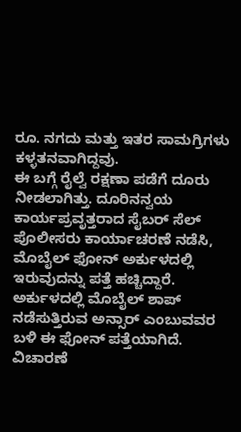ರೂ. ನಗದು ಮತ್ತು ಇತರ ಸಾಮಗ್ರಿಗಳು ಕಳ್ಳತನವಾಗಿದ್ದವು.
ಈ ಬಗ್ಗೆ ರೈಲ್ವೆ ರಕ್ಷಣಾ ಪಡೆಗೆ ದೂರು ನೀಡಲಾಗಿತ್ತು. ದೂರಿನನ್ವಯ ಕಾರ್ಯಪ್ರವೃತ್ತರಾದ ಸೈಬರ್ ಸೆಲ್ ಪೊಲೀಸರು ಕಾರ್ಯಾಚರಣೆ ನಡೆಸಿ, ಮೊಬೈಲ್ ಫೋನ್ ಅರ್ಕುಳದಲ್ಲಿ ಇರುವುದನ್ನು ಪತ್ತೆ ಹಚ್ಚಿದ್ದಾರೆ.
ಅರ್ಕುಳದಲ್ಲಿ ಮೊಬೈಲ್ ಶಾಪ್ ನಡೆಸುತ್ತಿರುವ ಅನ್ಸಾರ್ ಎಂಬುವವರ ಬಳಿ ಈ ಫೋನ್ ಪತ್ತೆಯಾಗಿದೆ. ವಿಚಾರಣೆ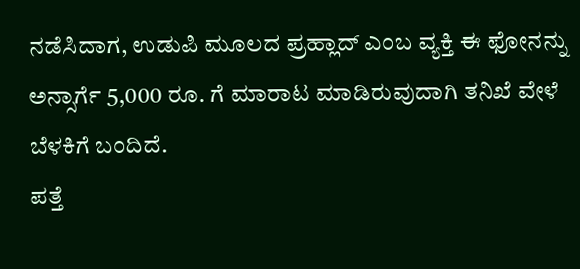ನಡೆಸಿದಾಗ, ಉಡುಪಿ ಮೂಲದ ಪ್ರಹ್ಲಾದ್ ಎಂಬ ವ್ಯಕ್ತಿ ಈ ಫೋನನ್ನು ಅನ್ಸಾರ್ಗೆ 5,000 ರೂ. ಗೆ ಮಾರಾಟ ಮಾಡಿರುವುದಾಗಿ ತನಿಖೆ ವೇಳೆ ಬೆಳಕಿಗೆ ಬಂದಿದೆ.
ಪತ್ತೆ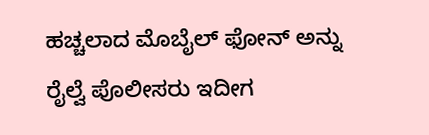ಹಚ್ಚಲಾದ ಮೊಬೈಲ್ ಫೋನ್ ಅನ್ನು ರೈಲ್ವೆ ಪೊಲೀಸರು ಇದೀಗ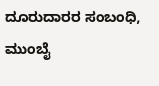ದೂರುದಾರರ ಸಂಬಂಧಿ, ಮುಂಬೈ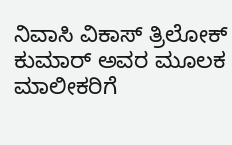ನಿವಾಸಿ ವಿಕಾಸ್ ತ್ರಿಲೋಕ್ ಕುಮಾರ್ ಅವರ ಮೂಲಕ ಮಾಲೀಕರಿಗೆ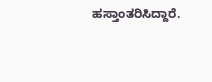ಹಸ್ತಾಂತರಿಸಿದ್ದಾರೆ.